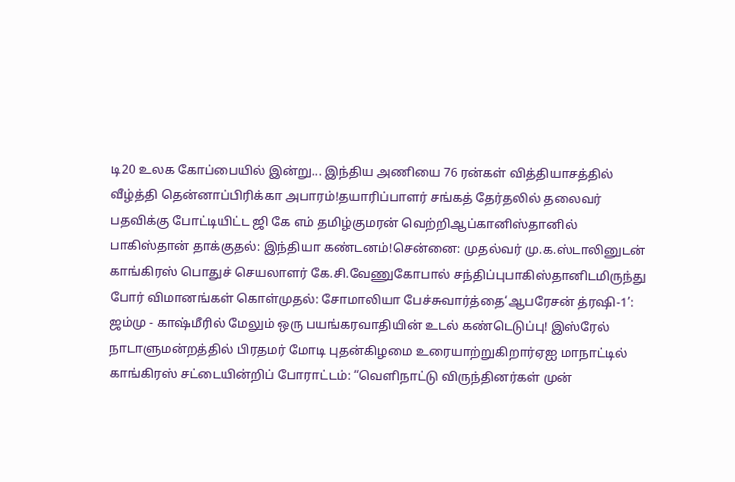டி20 உலக கோப்பையில் இன்று... இந்திய அணியை 76 ரன்கள் வித்தியாசத்தில் வீழ்த்தி தென்னாப்பிரிக்கா அபாரம்!தயாரிப்பாளர் சங்கத் தேர்தலில் தலைவர் பதவிக்கு போட்டியிட்ட ஜி கே எம் தமிழ்குமரன் வெற்றிஆப்கானிஸ்தானில் பாகிஸ்தான் தாக்குதல்: இந்தியா கண்டனம்!சென்னை: முதல்வர் மு.க.ஸ்டாலினுடன் காங்கிரஸ் பொதுச் செயலாளர் கே.சி.வேணுகோபால் சந்திப்புபாகிஸ்தானிடமிருந்து போர் விமானங்கள் கொள்முதல்: சோமாலியா பேச்சுவார்த்தை‘ஆபரேசன் த்ரஷி-1’: ஜம்மு - காஷ்மீரில் மேலும் ஒரு பயங்கரவாதியின் உடல் கண்டெடுப்பு! இஸ்ரேல் நாடாளுமன்றத்தில் பிரதமர் மோடி புதன்கிழமை உரையாற்றுகிறார்ஏஐ மாநாட்டில் காங்கிரஸ் சட்டையின்றிப் போராட்டம்: “வெளிநாட்டு விருந்தினர்கள் முன்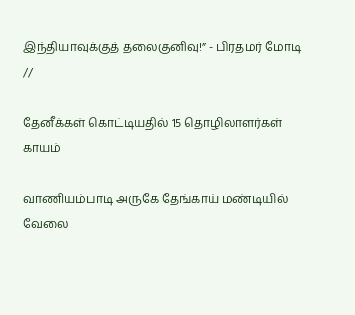இந்தியாவுக்குத் தலைகுனிவு!” - பிரதமர் மோடி
//

தேனீக்கள் கொட்டியதில் 15 தொழிலாளர்கள் காயம்

வாணியம்பாடி அருகே தேங்காய் மண்டியில் வேலை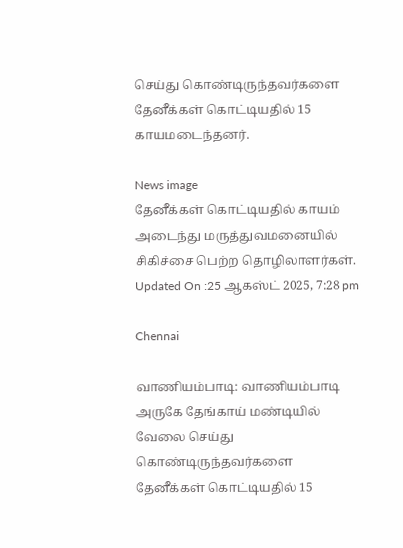செய்து கொண்டிருந்தவர்களை தேனீக்கள் கொட்டியதில் 15 காயமடைந்தனர்.

News image
தேனீக்கள் கொட்டியதில் காயம் அடைந்து மருத்துவமனையில் சிகிச்சை பெற்ற தொழிலாளர்கள்.
Updated On :25 ஆகஸ்ட் 2025, 7:28 pm

Chennai

வாணியம்பாடி: வாணியம்பாடி அருகே தேங்காய் மண்டியில் வேலை செய்து கொண்டிருந்தவர்களை தேனீக்கள் கொட்டியதில் 15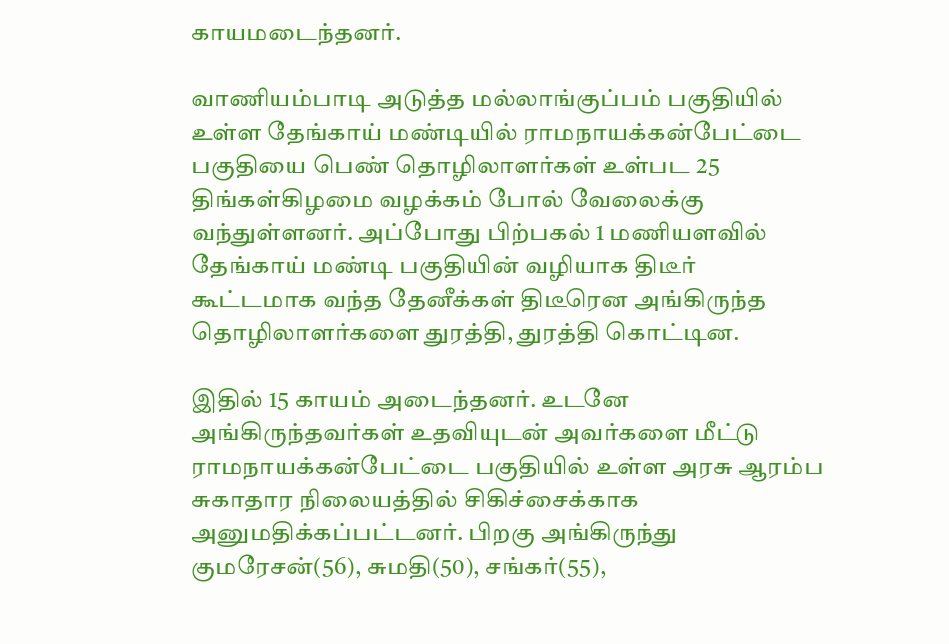காயமடைந்தனர்.

வாணியம்பாடி அடுத்த மல்லாங்குப்பம் பகுதியில் உள்ள தேங்காய் மண்டியில் ராமநாயக்கன்பேட்டை பகுதியை பெண் தொழிலாளர்கள் உள்பட 25 திங்கள்கிழமை வழக்கம் போல் வேலைக்கு வந்துள்ளனர். அப்போது பிற்பகல் 1 மணியளவில் தேங்காய் மண்டி பகுதியின் வழியாக திடீர் கூட்டமாக வந்த தேனீக்கள் திடீரென அங்கிருந்த தொழிலாளர்களை துரத்தி, துரத்தி கொட்டின.

இதில் 15 காயம் அடைந்தனர். உடனே அங்கிருந்தவர்கள் உதவியுடன் அவர்களை மீட்டு ராமநாயக்கன்பேட்டை பகுதியில் உள்ள அரசு ஆரம்ப சுகாதார நிலையத்தில் சிகிச்சைக்காக அனுமதிக்கப்பட்டனர். பிறகு அங்கிருந்து குமரேசன்(56), சுமதி(50), சங்கர்(55),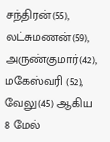சந்திரன்(55), லட்சுமணன்(59), அருண்குமார்(42), மகேஸ்வரி (52), வேலு(45) ஆகிய 8 மேல்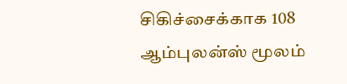சிகிச்சைக்காக 108 ஆம்புலன்ஸ் மூலம்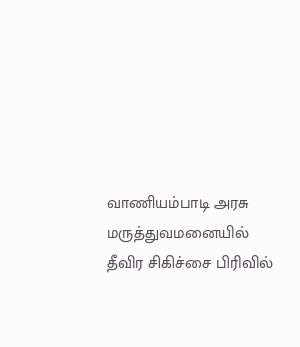வாணியம்பாடி அரசு மருத்துவமனையில் தீவிர சிகிச்சை பிரிவில்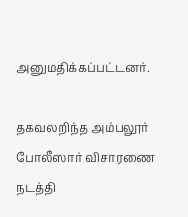அனுமதிக்கப்பட்டனர்.

தகவலறிந்த அம்பலூர் போலீஸார் விசாரணை நடத்தி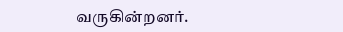வருகின்றனர்.